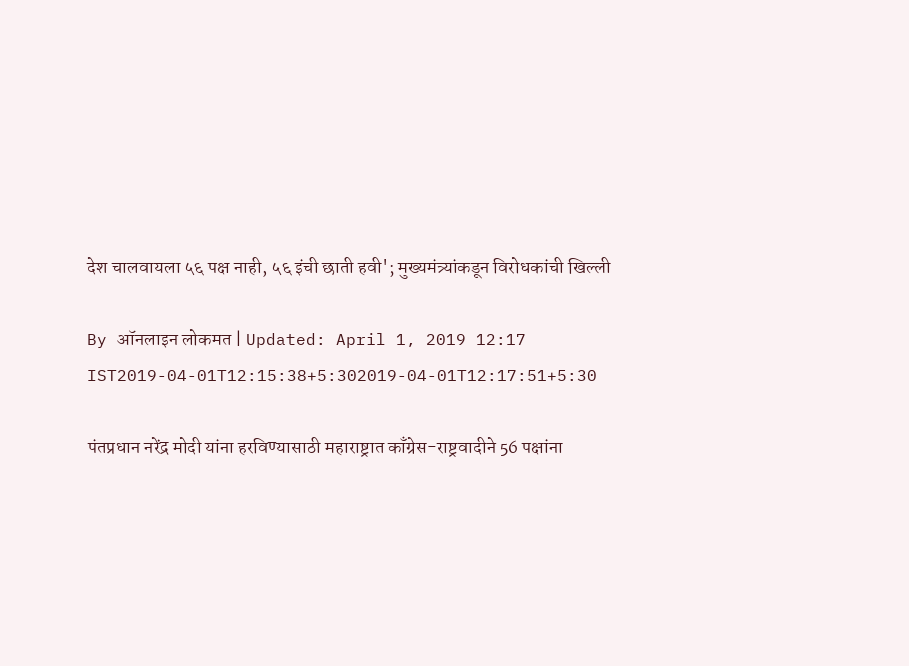देश चालवायला ५६ पक्ष नाही, ५६ इंची छाती हवी'; मुख्यमंत्र्यांकडून विरोधकांची खिल्ली

By ऑनलाइन लोकमत | Updated: April 1, 2019 12:17 IST2019-04-01T12:15:38+5:302019-04-01T12:17:51+5:30

पंतप्रधान नरेंद्र मोदी यांना हरविण्यासाठी महाराष्ट्रात काँग्रेस-राष्ट्रवादीने 56 पक्षांना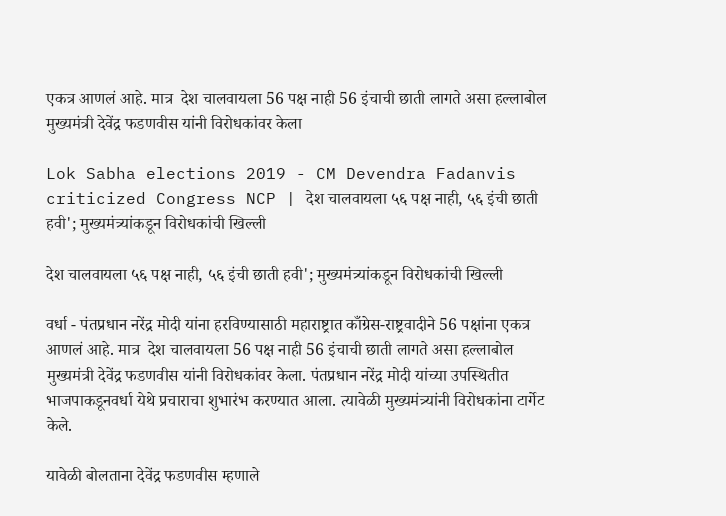एकत्र आणलं आहे. मात्र  देश चालवायला 56 पक्ष नाही 56 इंचाची छाती लागते असा हल्लाबोल मुख्यमंत्री देवेंद्र फडणवीस यांनी विरोधकांवर केला

Lok Sabha elections 2019 - CM Devendra Fadanvis criticized Congress NCP | देश चालवायला ५६ पक्ष नाही, ५६ इंची छाती हवी'; मुख्यमंत्र्यांकडून विरोधकांची खिल्ली

देश चालवायला ५६ पक्ष नाही, ५६ इंची छाती हवी'; मुख्यमंत्र्यांकडून विरोधकांची खिल्ली

वर्धा - पंतप्रधान नरेंद्र मोदी यांना हरविण्यासाठी महाराष्ट्रात काँग्रेस-राष्ट्रवादीने 56 पक्षांना एकत्र आणलं आहे. मात्र  देश चालवायला 56 पक्ष नाही 56 इंचाची छाती लागते असा हल्लाबोल मुख्यमंत्री देवेंद्र फडणवीस यांनी विरोधकांवर केला. पंतप्रधान नरेंद्र मोदी यांच्या उपस्थितीत भाजपाकडूनवर्धा येथे प्रचाराचा शुभारंभ करण्यात आला. त्यावेळी मुख्यमंत्र्यांनी विरोधकांना टार्गेट केले.

यावेळी बोलताना देवेंद्र फडणवीस म्हणाले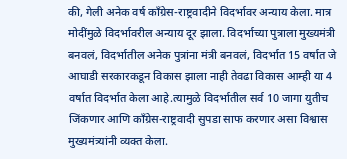की, गेली अनेक वर्ष काँग्रेस-राष्ट्रवादीने विदर्भावर अन्याय केला. मात्र मोदींमुळे विदर्भावरील अन्याय दूर झाला. विदर्भाच्या पुत्राला मुख्यमंत्री बनवलं, विदर्भातील अनेक पुत्रांना मंत्री बनवलं, विदर्भात 15 वर्षात जे आघाडी सरकारकडून विकास झाला नाही तेवढा विकास आम्ही या 4 वर्षात विदर्भात केला आहे.त्यामुळे विदर्भातील सर्व 10 जागा युतीच जिंकणार आणि काँग्रेस-राष्ट्रवादी सुपडा साफ करणार असा विश्वास मुख्यमंत्र्यांनी व्यक्त केला.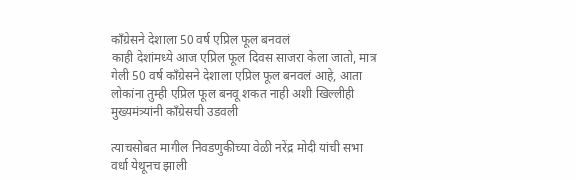काँग्रेसने देशाला 50 वर्ष एप्रिल फूल बनवलं
काही देशांमध्ये आज एप्रिल फूल दिवस साजरा केला जातो, मात्र गेली 50 वर्ष काँग्रेसने देशाला एप्रिल फूल बनवलं आहे, आता लोकांना तुम्ही एप्रिल फूल बनवू शकत नाही अशी खिल्लीही मुख्यमंत्र्यांनी काँग्रेसची उडवली

त्याचसोबत मागील निवडणुकीच्या वेळी नरेंद्र मोदी यांची सभा वर्धा येथूनच झाली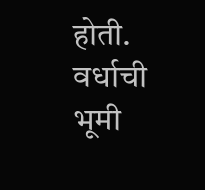होती. वर्धाची भूमी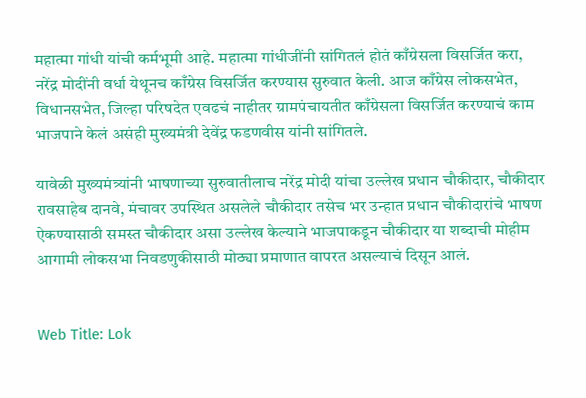महात्मा गांधी यांची कर्मभूमी आहे. महात्मा गांधीजींनी सांगितलं होतं काँग्रेसला विसर्जित करा, नरेंद्र मोदींनी वर्धा येथूनच काँग्रेस विसर्जित करण्यास सुरुवात केली. आज काँग्रेस लोकसभेत, विधानसभेत, जिल्हा परिषदेत एवढचं नाहीतर ग्रामपंचायतीत काँग्रेसला विसर्जित करण्याचं काम भाजपाने केलं असंही मुख्यमंत्री देवेंद्र फडणवीस यांनी सांगितले.

यावेळी मुख्यमंत्र्यांनी भाषणाच्या सुरुवातीलाच नरेंद्र मोदी यांचा उल्लेख प्रधान चौकीदार, चौकीदार रावसाहेब दानवे, मंचावर उपस्थित असलेले चौकीदार तसेच भर उन्हात प्रधान चौकीदारांचे भाषण ऐकण्यासाठी समस्त चौकीदार असा उल्लेख केल्याने भाजपाकडून चौकीदार या शब्दाची मोहीम आगामी लोकसभा निवडणुकीसाठी मोठ्या प्रमाणात वापरत असल्याचं दिसून आलं.


Web Title: Lok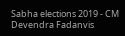Sabha elections 2019 - CM Devendra Fadanvis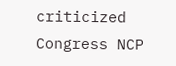criticized Congress NCP